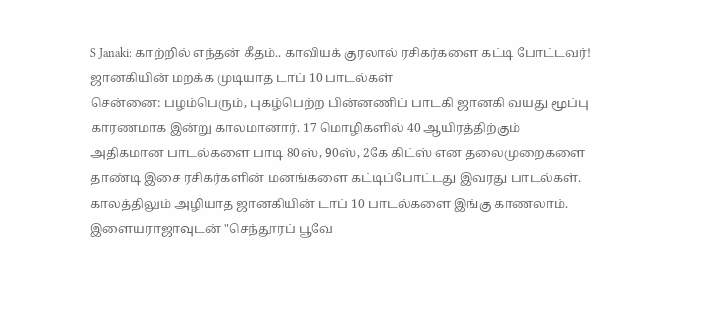S Janaki: காற்றில் எந்தன் கீதம்.. காவியக் குரலால் ரசிகர்களை கட்டி போட்டவர்! ஜானகியின் மறக்க முடியாத டாப் 10 பாடல்கள்
சென்னை: பழம்பெரும், புகழ்பெற்ற பின்னணிப் பாடகி ஜானகி வயது மூப்பு காரணமாக இன்று காலமானார். 17 மொழிகளில் 40 ஆயிரத்திற்கும் அதிகமான பாடல்களை பாடி 80ஸ், 90ஸ், 2கே கிட்ஸ் என தலைமுறைகளை தாண்டி இசை ரசிகர்களின் மனங்களை கட்டிப்போட்டது இவரது பாடல்கள். காலத்திலும் அழியாத ஜானகியின் டாப் 10 பாடல்களை இங்கு காணலாம்.
இளையராஜாவுடன் "செந்தூரப் பூவே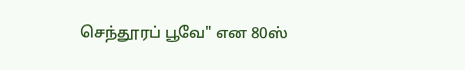செந்தூரப் பூவே" என 80ஸ்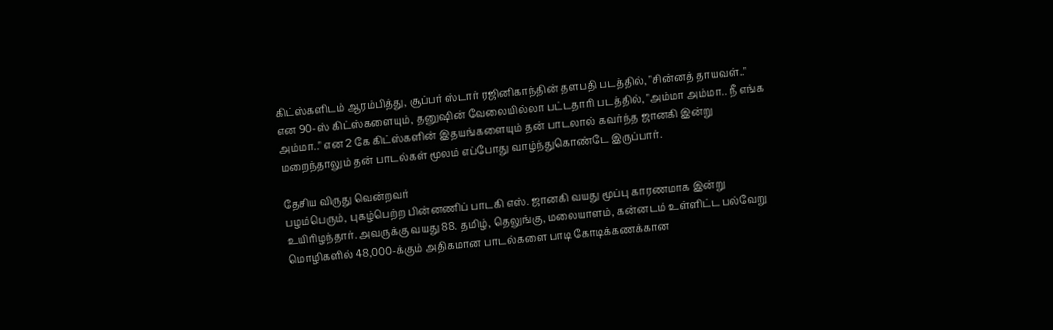கிட்ஸ்களிடம் ஆரம்பித்து, சூப்பர் ஸ்டார் ரஜினிகாந்தின் தளபதி படத்தில், "சின்னத் தாயவள்.." என 90-ஸ் கிட்ஸ்களையும், தனுஷின் வேலையில்லா பட்டதாரி படத்தில், "அம்மா அம்மா.. நீ எங்க அம்மா.." என 2 கே கிட்ஸ்களின் இதயங்களையும் தன் பாடலால் கவர்ந்த ஜானகி இன்று மறைந்தாலும் தன் பாடல்கள் மூலம் எப்போது வாழ்ந்துகொண்டே இருப்பார்.

தேசிய விருது வென்றவர்
பழம்பெரும், புகழ்பெற்ற பின்னணிப் பாடகி எஸ். ஜானகி வயது மூப்பு காரணமாக இன்று உயிரிழந்தார். அவருக்கு வயது 88. தமிழ், தெலுங்கு, மலையாளம், கன்னடம் உள்ளிட்ட பல்வேறு மொழிகளில் 48,000-க்கும் அதிகமான பாடல்களை பாடி கோடிக்கணக்கான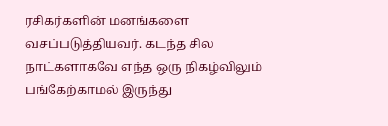ரசிகர்களின் மனங்களை வசப்படுத்தியவர். கடந்த சில நாட்களாகவே எந்த ஒரு நிகழ்விலும் பங்கேற்காமல் இருந்து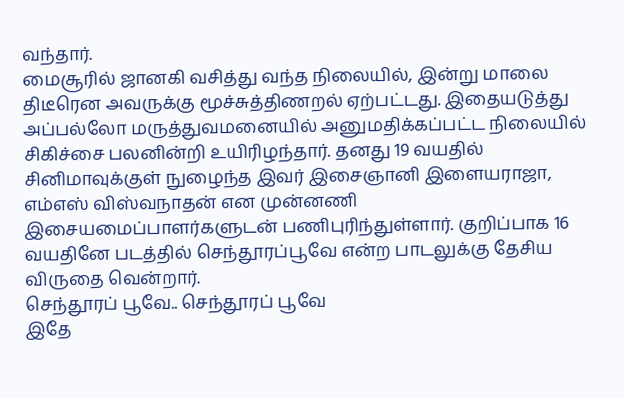வந்தார்.
மைசூரில் ஜானகி வசித்து வந்த நிலையில், இன்று மாலை திடீரென அவருக்கு மூச்சுத்திணறல் ஏற்பட்டது. இதையடுத்து அப்பல்லோ மருத்துவமனையில் அனுமதிக்கப்பட்ட நிலையில் சிகிச்சை பலனின்றி உயிரிழந்தார். தனது 19 வயதில் சினிமாவுக்குள் நுழைந்த இவர் இசைஞானி இளையராஜா, எம்எஸ் விஸ்வநாதன் என முன்னணி இசையமைப்பாளர்களுடன் பணிபுரிந்துள்ளார். குறிப்பாக 16 வயதினே படத்தில் செந்தூரப்பூவே என்ற பாடலுக்கு தேசிய விருதை வென்றார்.
செந்தூரப் பூவே.. செந்தூரப் பூவே
இதே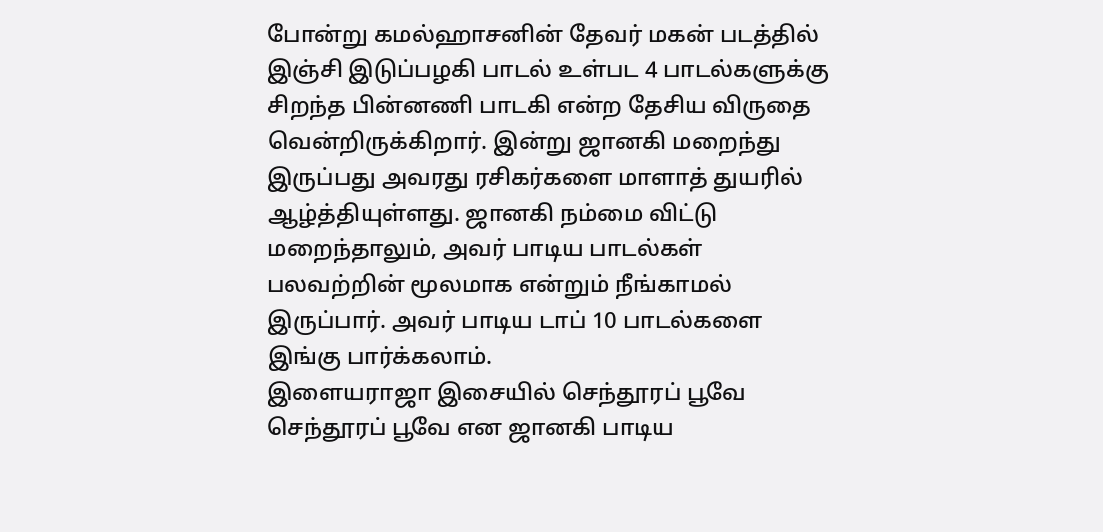போன்று கமல்ஹாசனின் தேவர் மகன் படத்தில் இஞ்சி இடுப்பழகி பாடல் உள்பட 4 பாடல்களுக்கு சிறந்த பின்னணி பாடகி என்ற தேசிய விருதை வென்றிருக்கிறார். இன்று ஜானகி மறைந்து இருப்பது அவரது ரசிகர்களை மாளாத் துயரில் ஆழ்த்தியுள்ளது. ஜானகி நம்மை விட்டு மறைந்தாலும், அவர் பாடிய பாடல்கள் பலவற்றின் மூலமாக என்றும் நீங்காமல் இருப்பார். அவர் பாடிய டாப் 10 பாடல்களை இங்கு பார்க்கலாம்.
இளையராஜா இசையில் செந்தூரப் பூவே செந்தூரப் பூவே என ஜானகி பாடிய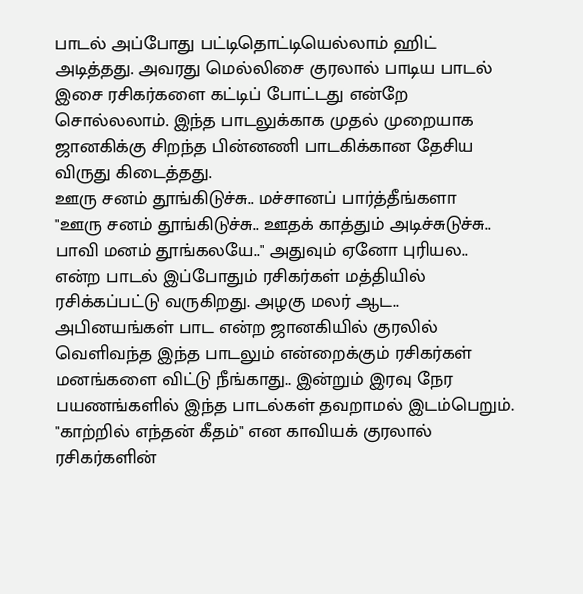பாடல் அப்போது பட்டிதொட்டியெல்லாம் ஹிட் அடித்தது. அவரது மெல்லிசை குரலால் பாடிய பாடல் இசை ரசிகர்களை கட்டிப் போட்டது என்றே சொல்லலாம். இந்த பாடலுக்காக முதல் முறையாக ஜானகிக்கு சிறந்த பின்னணி பாடகிக்கான தேசிய விருது கிடைத்தது.
ஊரு சனம் தூங்கிடுச்சு.. மச்சானப் பார்த்தீங்களா
"ஊரு சனம் தூங்கிடுச்சு.. ஊதக் காத்தும் அடிச்சுடுச்சு.. பாவி மனம் தூங்கலயே.." அதுவும் ஏனோ புரியல.. என்ற பாடல் இப்போதும் ரசிகர்கள் மத்தியில் ரசிக்கப்பட்டு வருகிறது. அழகு மலர் ஆட.. அபினயங்கள் பாட என்ற ஜானகியில் குரலில் வெளிவந்த இந்த பாடலும் என்றைக்கும் ரசிகர்கள் மனங்களை விட்டு நீங்காது.. இன்றும் இரவு நேர பயணங்களில் இந்த பாடல்கள் தவறாமல் இடம்பெறும். "காற்றில் எந்தன் கீதம்" என காவியக் குரலால் ரசிகர்களின்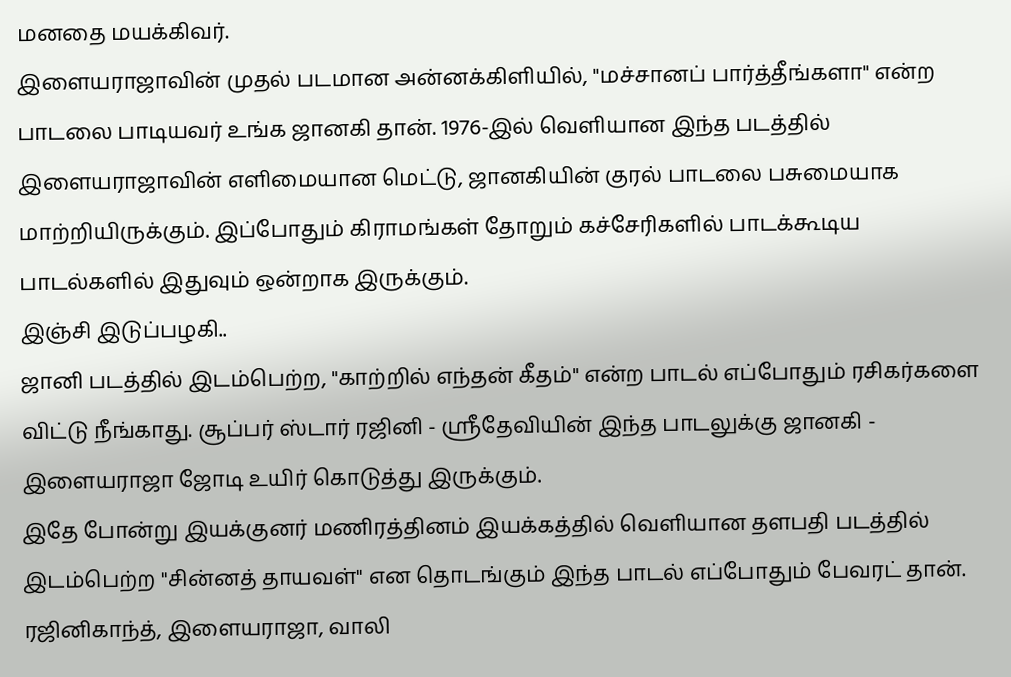மனதை மயக்கிவர்.
இளையராஜாவின் முதல் படமான அன்னக்கிளியில், "மச்சானப் பார்த்தீங்களா" என்ற பாடலை பாடியவர் உங்க ஜானகி தான். 1976-இல் வெளியான இந்த படத்தில் இளையராஜாவின் எளிமையான மெட்டு, ஜானகியின் குரல் பாடலை பசுமையாக மாற்றியிருக்கும். இப்போதும் கிராமங்கள் தோறும் கச்சேரிகளில் பாடக்கூடிய பாடல்களில் இதுவும் ஒன்றாக இருக்கும்.
இஞ்சி இடுப்பழகி..
ஜானி படத்தில் இடம்பெற்ற, "காற்றில் எந்தன் கீதம்" என்ற பாடல் எப்போதும் ரசிகர்களை விட்டு நீங்காது. சூப்பர் ஸ்டார் ரஜினி - ஸ்ரீதேவியின் இந்த பாடலுக்கு ஜானகி - இளையராஜா ஜோடி உயிர் கொடுத்து இருக்கும்.
இதே போன்று இயக்குனர் மணிரத்தினம் இயக்கத்தில் வெளியான தளபதி படத்தில் இடம்பெற்ற "சின்னத் தாயவள்" என தொடங்கும் இந்த பாடல் எப்போதும் பேவரட் தான். ரஜினிகாந்த், இளையராஜா, வாலி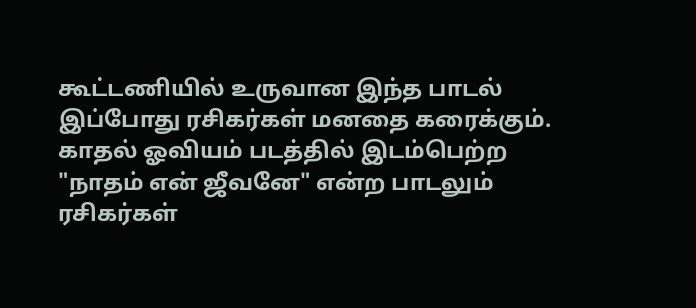கூட்டணியில் உருவான இந்த பாடல் இப்போது ரசிகர்கள் மனதை கரைக்கும்.
காதல் ஓவியம் படத்தில் இடம்பெற்ற "நாதம் என் ஜீவனே" என்ற பாடலும் ரசிகர்கள்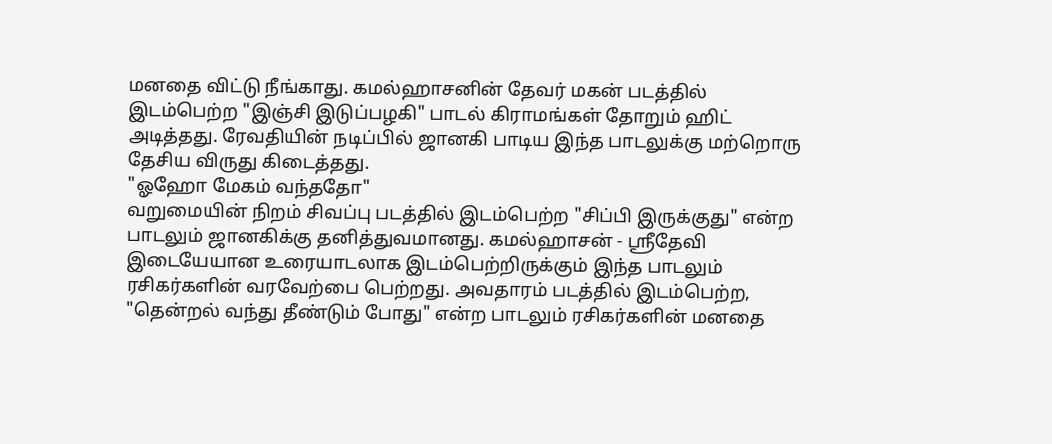மனதை விட்டு நீங்காது. கமல்ஹாசனின் தேவர் மகன் படத்தில் இடம்பெற்ற "இஞ்சி இடுப்பழகி" பாடல் கிராமங்கள் தோறும் ஹிட் அடித்தது. ரேவதியின் நடிப்பில் ஜானகி பாடிய இந்த பாடலுக்கு மற்றொரு தேசிய விருது கிடைத்தது.
"ஓஹோ மேகம் வந்ததோ"
வறுமையின் நிறம் சிவப்பு படத்தில் இடம்பெற்ற "சிப்பி இருக்குது" என்ற பாடலும் ஜானகிக்கு தனித்துவமானது. கமல்ஹாசன் - ஸ்ரீதேவி இடையேயான உரையாடலாக இடம்பெற்றிருக்கும் இந்த பாடலும் ரசிகர்களின் வரவேற்பை பெற்றது. அவதாரம் படத்தில் இடம்பெற்ற, "தென்றல் வந்து தீண்டும் போது" என்ற பாடலும் ரசிகர்களின் மனதை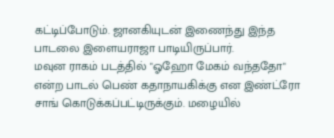கட்டிப்போடும். ஜானகியுடன் இணைந்து இந்த பாடலை இளையராஜா பாடியிருப்பார்.
மவுன ராகம் படத்தில் "ஓஹோ மேகம் வந்ததோ" என்ற பாடல் பெண் கதாநாயகிக்கு என இண்ட்ரோ சாங் கொடுக்கப்பட்டிருக்கும். மழையில்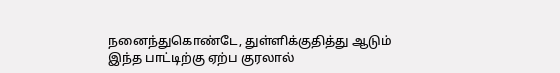நனைந்துகொண்டே, துள்ளிக்குதித்து ஆடும் இந்த பாட்டிற்கு ஏற்ப குரலால்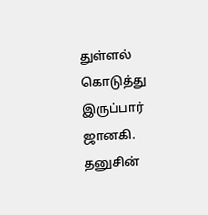துள்ளல் கொடுத்து இருப்பார் ஜானகி. தனுசின்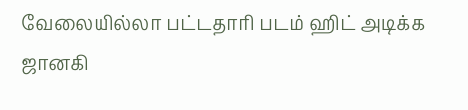வேலையில்லா பட்டதாரி படம் ஹிட் அடிக்க ஜானகி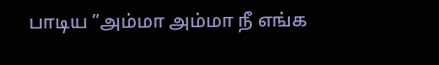பாடிய ”அம்மா அம்மா நீ எங்க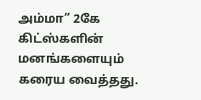அம்மா” 2கே கிட்ஸ்களின் மனங்களையும் கரைய வைத்தது.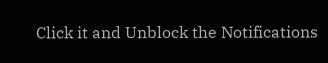Click it and Unblock the Notifications